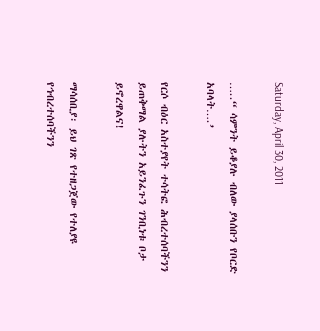Saturday, April 30, 2011

…..“ ሳምንት ይቆያሉ ብለው ያላሰቡን የቦርድ አባላት….’

የርሶ ብዕር አስተያየት ተሳትፎ ሕብረተሰባችንን ይጠቅማል ያሉትን አይንፈጉን ገንቢነቱ ቦታ ይኖረዋልና!

ማሳሰቢያ፡ ይህ ገጽ የተዘጋጀው የተለያዩ የኅብረተሰባችንን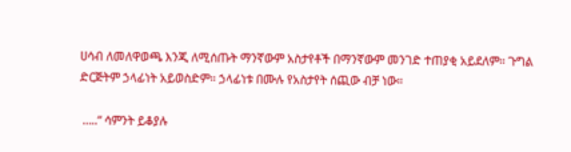ሀሳብ ለመለዋወጫ እንጂ ለሚሰጡት ማንኛውም አስታየቶች በማንኛውም መንገድ ተጠያቂ አይደለም። ጉግል ድርጅትም ኃላፊነት አይወስድም። ኃላፊነቱ በሙሉ የአስታየት ሰጪው ብቻ ነው።

 …..“ ሳምንት ይቆያሉ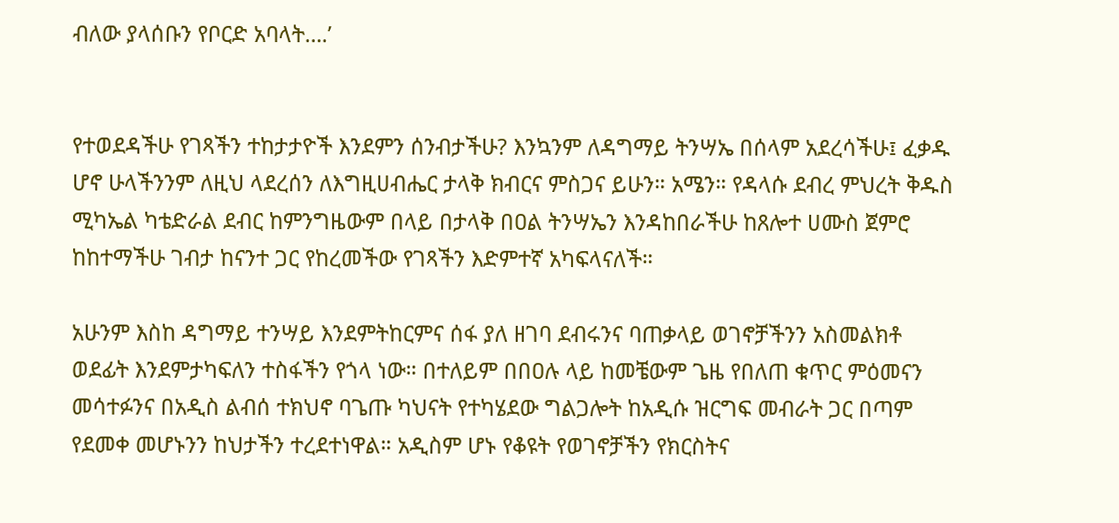ብለው ያላሰቡን የቦርድ አባላት….’


የተወደዳችሁ የገጻችን ተከታታዮች እንደምን ሰንብታችሁ? እንኳንም ለዳግማይ ትንሣኤ በሰላም አደረሳችሁ፤ ፈቃዱ ሆኖ ሁላችንንም ለዚህ ላደረሰን ለእግዚሀብሔር ታላቅ ክብርና ምስጋና ይሁን። አሜን። የዳላሱ ደብረ ምህረት ቅዱስ ሚካኤል ካቴድራል ደብር ከምንግዜውም በላይ በታላቅ በዐል ትንሣኤን እንዳከበራችሁ ከጸሎተ ሀሙስ ጀምሮ ከከተማችሁ ገብታ ከናንተ ጋር የከረመችው የገጻችን እድምተኛ አካፍላናለች።

አሁንም እስከ ዳግማይ ተንሣይ እንደምትከርምና ሰፋ ያለ ዘገባ ደብሩንና ባጠቃላይ ወገኖቻችንን አስመልክቶ ወደፊት እንደምታካፍለን ተስፋችን የጎላ ነው። በተለይም በበዐሉ ላይ ከመቼውም ጌዜ የበለጠ ቁጥር ምዕመናን መሳተፉንና በአዲስ ልብሰ ተክህኖ ባጌጡ ካህናት የተካሄደው ግልጋሎት ከአዲሱ ዝርግፍ መብራት ጋር በጣም የደመቀ መሆኑንን ከህታችን ተረደተነዋል። አዲስም ሆኑ የቆዩት የወገኖቻችን የክርስትና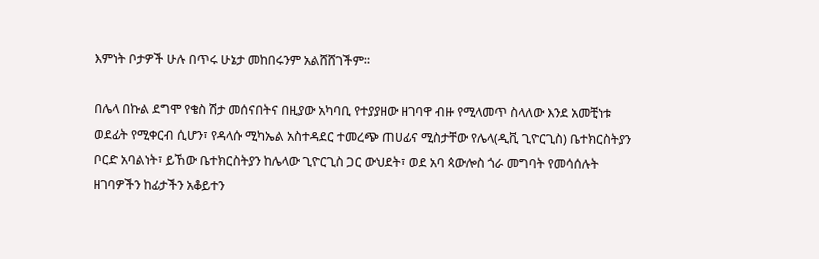እምነት ቦታዎች ሁሉ በጥሩ ሁኔታ መከበሩንም አልሸሸገችም።

በሌላ በኩል ደግሞ የቄስ ሽታ መሰናበትና በዚያው አካባቢ የተያያዘው ዘገባዋ ብዙ የሚላመጥ ስላለው እንደ አመቺነቱ ወደፊት የሚቀርብ ሲሆን፣ የዳላሱ ሚካኤል አስተዳደር ተመረጭ ጠሀፊና ሚስታቸው የሌላ(ዲቪ ጊዮርጊስ) ቤተክርስትያን ቦርድ አባልነት፣ ይኸው ቤተክርስትያን ከሌላው ጊዮርጊስ ጋር ውህደት፣ ወደ አባ ጳውሎስ ጎራ መግባት የመሳሰሉት ዘገባዎችን ከፊታችን አቆይተን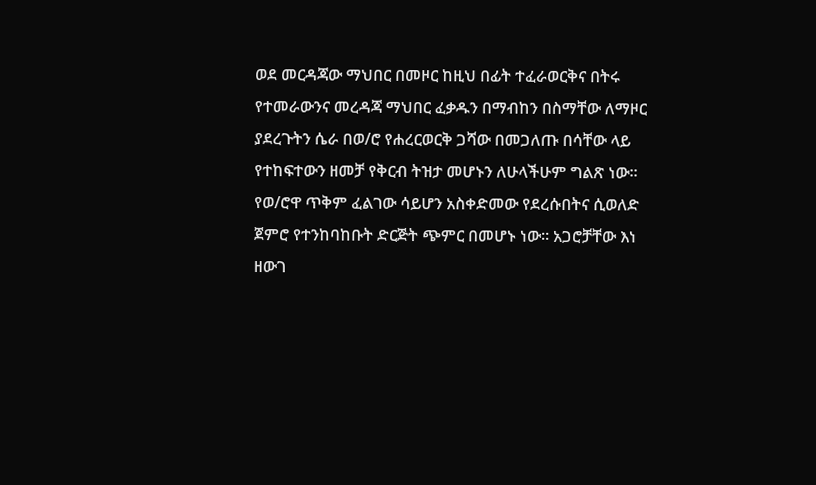ወደ መርዳጃው ማህበር በመዞር ከዚህ በፊት ተፈራወርቅና በትሩ የተመራውንና መረዳጃ ማህበር ፈቃዱን በማብከን በስማቸው ለማዞር ያደረጉትን ሴራ በወ/ሮ የሐረርወርቅ ጋሻው በመጋለጡ በሳቸው ላይ የተከፍተውን ዘመቻ የቅርብ ትዝታ መሆኑን ለሁላችሁም ግልጽ ነው። የወ/ሮዋ ጥቅም ፈልገው ሳይሆን አስቀድመው የደረሱበትና ሲወለድ ጀምሮ የተንከባከቡት ድርጅት ጭምር በመሆኑ ነው። አጋሮቻቸው እነ ዘውገ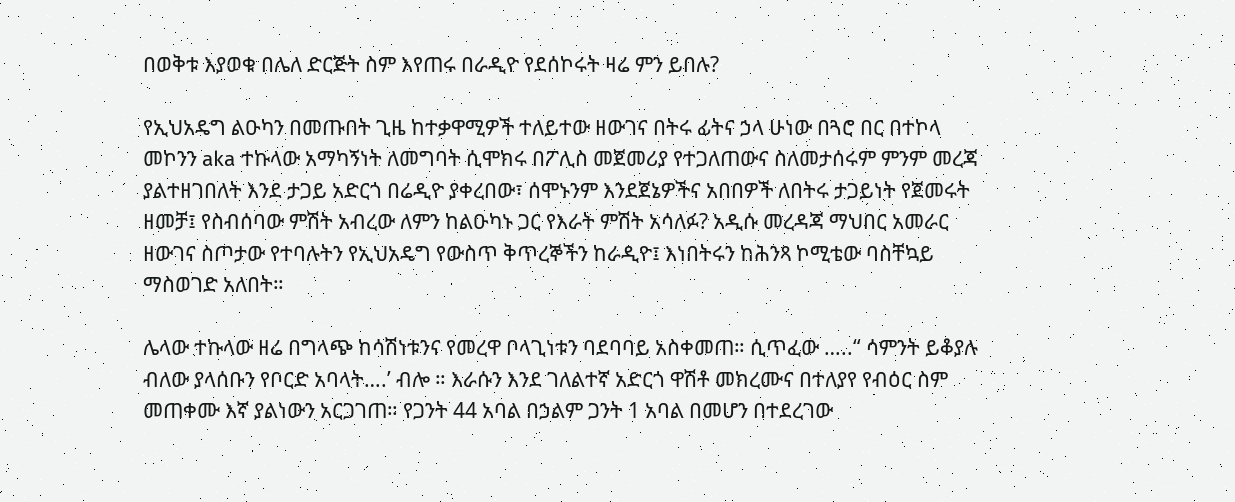በወቅቱ እያወቁ በሌለ ድርጅት ስም እየጠሩ በራዲዮ የደሰኮሩት ዛሬ ምን ይበሉ?

የኢህአዴግ ልዑካን በመጡበት ጊዜ ከተቃዋሚዎች ተለይተው ዘውገና በትሩ ፊትና ኃላ ሁነው በጓሮ በር በተኮላ መኮንን aka ተኩላው አማካኝነት ለመግባት ሲሞክሩ በፖሊስ መጀመሪያ የተጋለጠውና ስለመታሰሩም ምንም መረጃ ያልተዘገበለት እንደ ታጋይ አድርጎ በሬዲዮ ያቀረበው፣ ሰሞኑንም እንደጀኔዎችና አበበዎች ለበትሩ ታጋይነት የጀመሩት ዘመቻ፤ የስብሰባው ምሽት አብረው ለምን ከልዑካኑ ጋር የእራት ምሽት አሳለፉ? አዲሱ መረዳጃ ማህበር አመራር ዘውገና ስጦታው የተባሉትን የኢህአዴግ የውስጥ ቅጥረኞችን ከራዲዮ፤ እነበትሩን ከሕንጻ ኮሚቴው ባስቸኳይ ማስወገድ አለበት።

ሌላው ተኩላው ዘሬ በግላጭ ከሳሽነቱንና የመረዋ ቦላጊነቱን ባደባባይ አስቀመጠ። ሲጥፈው …..“ ሳምንት ይቆያሉ ብለው ያላሰቡን የቦርድ አባላት….’ ብሎ ። እራሱን እንደ ገለልተኛ አድርጎ ዋሽቶ መክረሙና በተለያየ የብዕር ስም መጠቀሙ እኛ ያልነውን አርጋገጠ። የጋንት 44 አባል በኃልም ጋንት 1 አባል በመሆን በተደረገው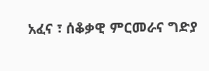አፈና ፣ ሰቆቃዊ ምርመራና ግድያ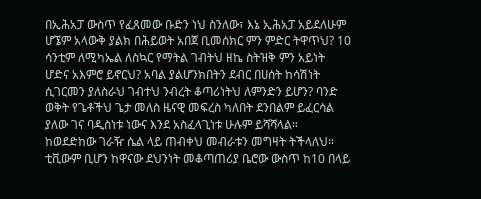በኢሕአፓ ውስጥ የፈጸመው ቡድን ነህ ስንለው፣ እኔ ኢሕአፓ አይደለሁም ሆኜም አላውቅ ያልክ በሕይወት አበጀ ቢመሰክር ምን ምድር ትዋጥህ? 10 ሳንቲም ለሚካኤል ለስኳር የማትል ገብትህ ዘኬ ስትዝቅ ምን አይነት ሆድና አእምሮ ይኖርህ? አባል ያልሆንክበትን ደብር በሀሰት ከሳሽነት ሲገርመን ያለስራህ ገብተህ ንብረት ቆጣሪነትህ ለምንድን ይሆን? ባንድ ወቅት የጌቶችህ ጌታ መለስ ዜናዊ መፍረስ ካለበት ደንበልም ይፈርሳል ያለው ገና ባዲስነቱ ነውና እንደ አስፈላጊነቱ ሁሉም ይሻሻላል። ከወደድከው ገራዥ ሴል ላይ ጠብቀህ መብራቱን መግዛት ትችላለህ። ቲቪውም ቢሆን ከዋናው ደህንነት መቆጣጠሪያ ቤሮው ውስጥ ከ10 በላይ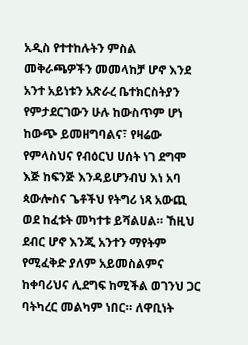አዲስ የተተከሉትን ምስል መቅራጫዎችን መመላከቻ ሆኖ እንደ አንተ አይነቱን አጽራረ ቤተክርስትያን የምታደርገውን ሁሉ ከውስጥም ሆነ ከውጭ ይመዘግባልና፣ የዛሬው የምላስህና የብዕርህ ሀሰት ነገ ደግሞ እጅ ከፍንጅ እንዳይሆንብህ እነ አባ ጳውሎስና ጌቶችህ የትግሪ ነጻ አውጪ ወደ ከፈቱት መካተቱ ይሻልሀል። ኸዚህ ደብር ሆኖ እንጂ አንተን ማየትም የሚፈቅድ ያለም አይመስልምና ከቀባሪህና ሊደግፍ ከሚችል ወገንህ ጋር ባትካረር መልካም ነበር። ለዋቢነት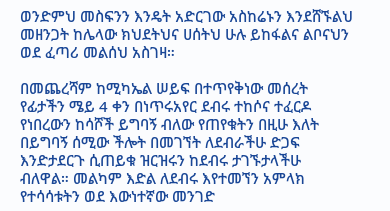ወንድምህ መስፍንን እንዴት አድርገው አስከሬኑን እንደሸኙልህ መዘንጋት ከሌላው ክህደትህና ሀሰትህ ሁሉ ይከፋልና ልቦናህን ወደ ፈጣሪ መልሰህ አስገዛ።

በመጨረሻም ከሚካኤል ሠይፍ በተጥየቅነው መሰረት የፊታችን ሜይ 4 ቀን በነጥሩአየር ደብሩ ተከሶና ተፈርዶ የነበረውን ከሳሾች ይግባኝ ብለው የጠየቁትን በዚሁ እለት በይግባኝ ሰሚው ችሎት በመገኘት ለደብራችሁ ድጋፍ እንድታደርጉ ሲጠይቁ ዝርዝሩን ከደብሩ ታገኙታላችሁ ብለዋል። መልካም እድል ለደብሩ እየተመኘን አምላክ የተሳሳቱትን ወደ እውነተኛው መንገድ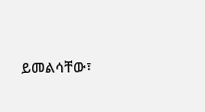ይመልሳቸው፣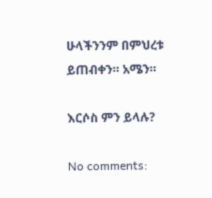ሁላችንንም በምህረቱ ይጠብቀን። አሜን።

እርሶስ ምን ይላሉ?

No comments: